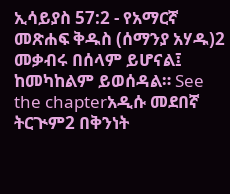ኢሳይያስ 57:2 - የአማርኛ መጽሐፍ ቅዱስ (ሰማንያ አሃዱ)2 መቃብሩ በሰላም ይሆናል፤ ከመካከልም ይወሰዳል። See the chapterአዲሱ መደበኛ ትርጒም2 በቅንነት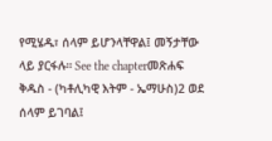የሚሄዱ፣ ሰላም ይሆንላቸዋል፤ መኝታቸው ላይ ያርፋሉ። See the chapterመጽሐፍ ቅዱስ - (ካቶሊካዊ እትም - ኤማሁስ)2 ወደ ሰላም ይገባል፤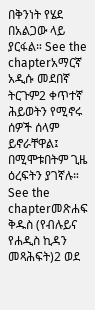በቅንነት የሄደ በአልጋው ላይ ያርፋል። See the chapterአማርኛ አዲሱ መደበኛ ትርጉም2 ቀጥተኛ ሕይወትን የሚኖሩ ሰዎች ሰላም ይኖራቸዋል፤ በሚሞቱበትም ጊዜ ዕረፍትን ያገኛሉ። See the chapterመጽሐፍ ቅዱስ (የብሉይና የሐዲስ ኪዳን መጻሕፍት)2 ወደ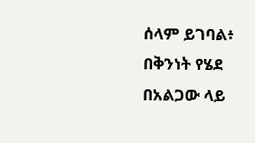ሰላም ይገባል፥ በቅንነት የሄደ በአልጋው ላይ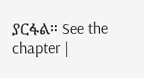ያርፋል። See the chapter |